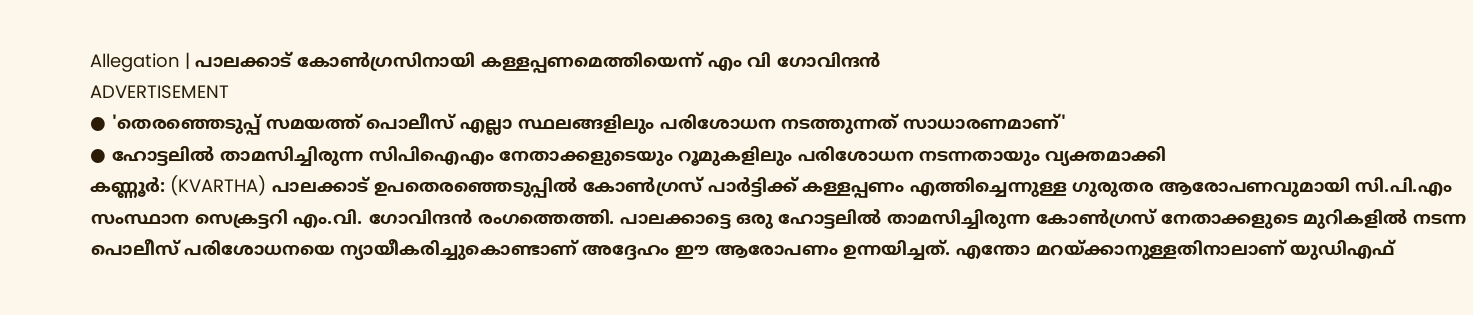Allegation | പാലക്കാട് കോൺഗ്രസിനായി കള്ളപ്പണമെത്തിയെന്ന് എം വി ഗോവിന്ദൻ
ADVERTISEMENT
● 'തെരഞ്ഞെടുപ്പ് സമയത്ത് പൊലീസ് എല്ലാ സ്ഥലങ്ങളിലും പരിശോധന നടത്തുന്നത് സാധാരണമാണ്'
● ഹോട്ടലിൽ താമസിച്ചിരുന്ന സിപിഐഎം നേതാക്കളുടെയും റൂമുകളിലും പരിശോധന നടന്നതായും വ്യക്തമാക്കി
കണ്ണൂർ: (KVARTHA) പാലക്കാട് ഉപതെരഞ്ഞെടുപ്പിൽ കോൺഗ്രസ് പാർട്ടിക്ക് കള്ളപ്പണം എത്തിച്ചെന്നുള്ള ഗുരുതര ആരോപണവുമായി സി.പി.എം സംസ്ഥാന സെക്രട്ടറി എം.വി. ഗോവിന്ദൻ രംഗത്തെത്തി. പാലക്കാട്ടെ ഒരു ഹോട്ടലിൽ താമസിച്ചിരുന്ന കോൺഗ്രസ് നേതാക്കളുടെ മുറികളിൽ നടന്ന പൊലീസ് പരിശോധനയെ ന്യായീകരിച്ചുകൊണ്ടാണ് അദ്ദേഹം ഈ ആരോപണം ഉന്നയിച്ചത്. എന്തോ മറയ്ക്കാനുള്ളതിനാലാണ് യുഡിഎഫ്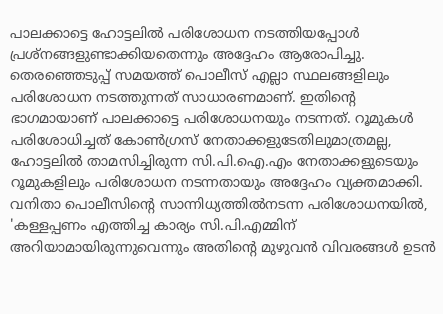പാലക്കാട്ടെ ഹോട്ടലിൽ പരിശോധന നടത്തിയപ്പോൾ പ്രശ്നങ്ങളുണ്ടാക്കിയതെന്നും അദ്ദേഹം ആരോപിച്ചു.
തെരഞ്ഞെടുപ്പ് സമയത്ത് പൊലീസ് എല്ലാ സ്ഥലങ്ങളിലും പരിശോധന നടത്തുന്നത് സാധാരണമാണ്. ഇതിന്റെ ഭാഗമായാണ് പാലക്കാട്ടെ പരിശോധനയും നടന്നത്. റൂമുകൾ പരിശോധിച്ചത് കോൺഗ്രസ് നേതാക്കളുടേതിലുമാത്രമല്ല, ഹോട്ടലിൽ താമസിച്ചിരുന്ന സി.പി.ഐ.എം നേതാക്കളുടെയും റൂമുകളിലും പരിശോധന നടന്നതായും അദ്ദേഹം വ്യക്തമാക്കി. വനിതാ പൊലീസിന്റെ സാന്നിധ്യത്തിൽനടന്ന പരിശോധനയിൽ, 'കള്ളപ്പണം എത്തിച്ച കാര്യം സി.പി.എമ്മിന് അറിയാമായിരുന്നുവെന്നും അതിന്റെ മുഴുവൻ വിവരങ്ങൾ ഉടൻ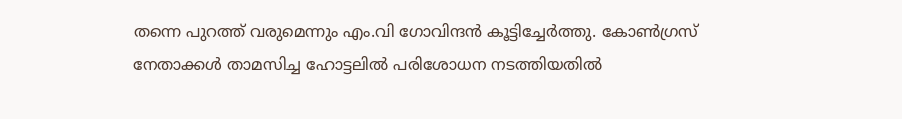തന്നെ പുറത്ത് വരുമെന്നും എം.വി ഗോവിന്ദൻ കൂട്ടിച്ചേർത്തു. കോൺഗ്രസ് നേതാക്കൾ താമസിച്ച ഹോട്ടലിൽ പരിശോധന നടത്തിയതിൽ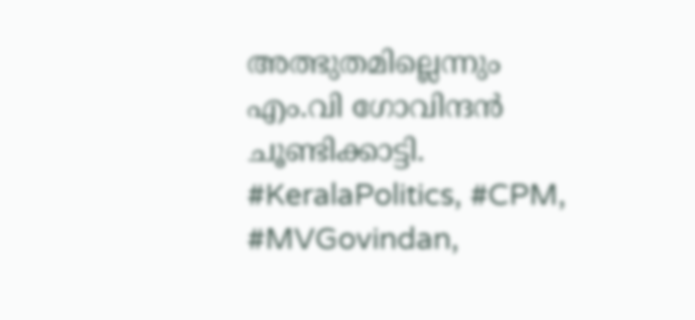അത്ഭുതമില്ലെന്നും എം.വി ഗോവിന്ദൻ ചൂണ്ടിക്കാട്ടി.
#KeralaPolitics, #CPM, #MVGovindan,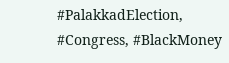#PalakkadElection, #Congress, #BlackMoney